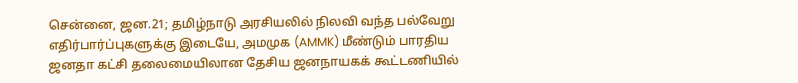சென்னை, ஜன.21; தமிழ்நாடு அரசியலில் நிலவி வந்த பல்வேறு எதிர்பார்ப்புகளுக்கு இடையே, அமமுக (AMMK) மீண்டும் பாரதிய ஜனதா கட்சி தலைமையிலான தேசிய ஜனநாயகக் கூட்டணியில்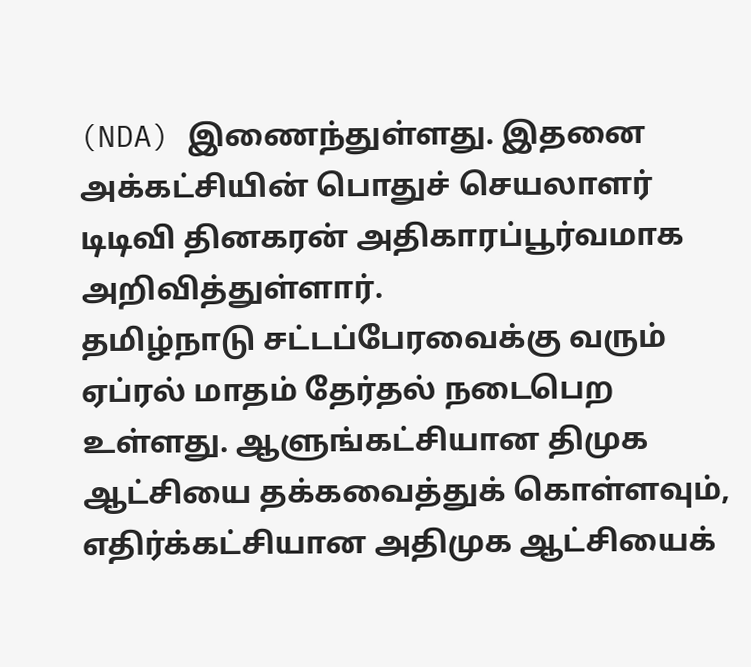(NDA) இணைந்துள்ளது. இதனை அக்கட்சியின் பொதுச் செயலாளர் டிடிவி தினகரன் அதிகாரப்பூர்வமாக அறிவித்துள்ளார்.
தமிழ்நாடு சட்டப்பேரவைக்கு வரும் ஏப்ரல் மாதம் தேர்தல் நடைபெற உள்ளது. ஆளுங்கட்சியான திமுக ஆட்சியை தக்கவைத்துக் கொள்ளவும், எதிர்க்கட்சியான அதிமுக ஆட்சியைக்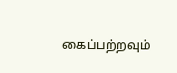கைப்பற்றவும்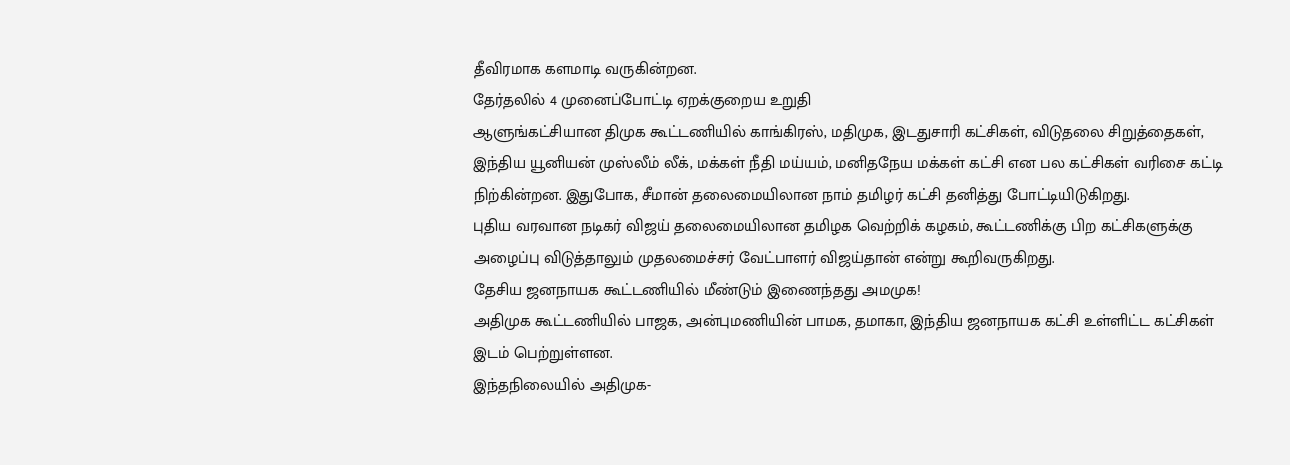தீவிரமாக களமாடி வருகின்றன.
தேர்தலில் 4 முனைப்போட்டி ஏறக்குறைய உறுதி
ஆளுங்கட்சியான திமுக கூட்டணியில் காங்கிரஸ், மதிமுக, இடதுசாரி கட்சிகள், விடுதலை சிறுத்தைகள், இந்திய யூனியன் முஸ்லீம் லீக், மக்கள் நீதி மய்யம், மனிதநேய மக்கள் கட்சி என பல கட்சிகள் வரிசை கட்டி நிற்கின்றன. இதுபோக, சீமான் தலைமையிலான நாம் தமிழர் கட்சி தனித்து போட்டியிடுகிறது.
புதிய வரவான நடிகர் விஜய் தலைமையிலான தமிழக வெற்றிக் கழகம், கூட்டணிக்கு பிற கட்சிகளுக்கு அழைப்பு விடுத்தாலும் முதலமைச்சர் வேட்பாளர் விஜய்தான் என்று கூறிவருகிறது.
தேசிய ஜனநாயக கூட்டணியில் மீண்டும் இணைந்தது அமமுக!
அதிமுக கூட்டணியில் பாஜக, அன்புமணியின் பாமக, தமாகா, இந்திய ஜனநாயக கட்சி உள்ளிட்ட கட்சிகள் இடம் பெற்றுள்ளன.
இந்தநிலையில் அதிமுக-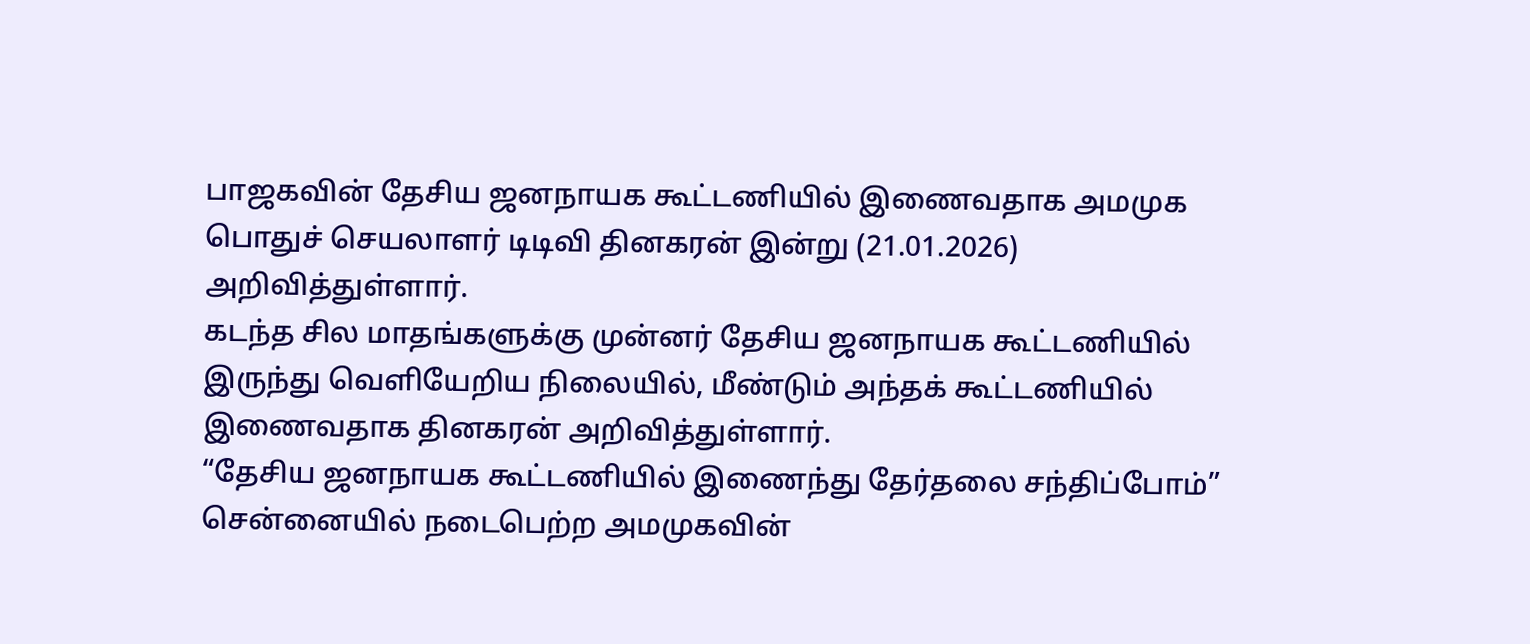பாஜகவின் தேசிய ஜனநாயக கூட்டணியில் இணைவதாக அமமுக பொதுச் செயலாளர் டிடிவி தினகரன் இன்று (21.01.2026) அறிவித்துள்ளார்.
கடந்த சில மாதங்களுக்கு முன்னர் தேசிய ஜனநாயக கூட்டணியில் இருந்து வெளியேறிய நிலையில், மீண்டும் அந்தக் கூட்டணியில் இணைவதாக தினகரன் அறிவித்துள்ளார்.
“தேசிய ஜனநாயக கூட்டணியில் இணைந்து தேர்தலை சந்திப்போம்”
சென்னையில் நடைபெற்ற அமமுகவின்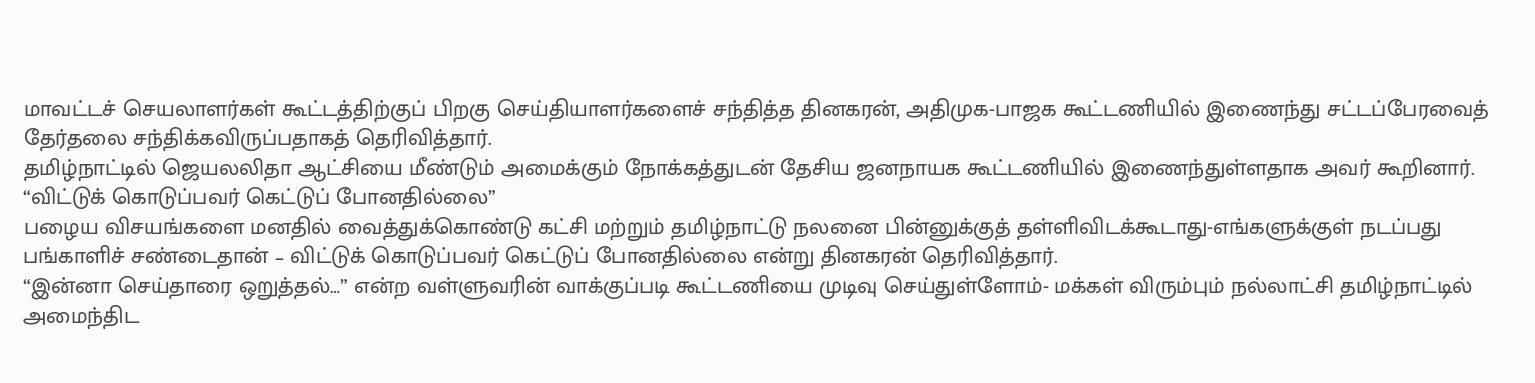மாவட்டச் செயலாளர்கள் கூட்டத்திற்குப் பிறகு செய்தியாளர்களைச் சந்தித்த தினகரன், அதிமுக-பாஜக கூட்டணியில் இணைந்து சட்டப்பேரவைத் தேர்தலை சந்திக்கவிருப்பதாகத் தெரிவித்தார்.
தமிழ்நாட்டில் ஜெயலலிதா ஆட்சியை மீண்டும் அமைக்கும் நோக்கத்துடன் தேசிய ஜனநாயக கூட்டணியில் இணைந்துள்ளதாக அவர் கூறினார்.
“விட்டுக் கொடுப்பவர் கெட்டுப் போனதில்லை”
பழைய விசயங்களை மனதில் வைத்துக்கொண்டு கட்சி மற்றும் தமிழ்நாட்டு நலனை பின்னுக்குத் தள்ளிவிடக்கூடாது-எங்களுக்குள் நடப்பது பங்காளிச் சண்டைதான் – விட்டுக் கொடுப்பவர் கெட்டுப் போனதில்லை என்று தினகரன் தெரிவித்தார்.
“இன்னா செய்தாரை ஒறுத்தல்…” என்ற வள்ளுவரின் வாக்குப்படி கூட்டணியை முடிவு செய்துள்ளோம்- மக்கள் விரும்பும் நல்லாட்சி தமிழ்நாட்டில் அமைந்திட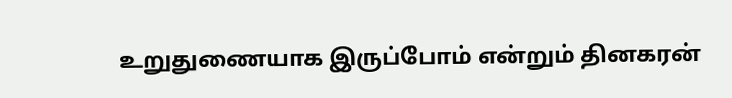உறுதுணையாக இருப்போம் என்றும் தினகரன்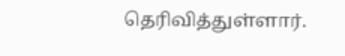தெரிவித்துள்ளார்.